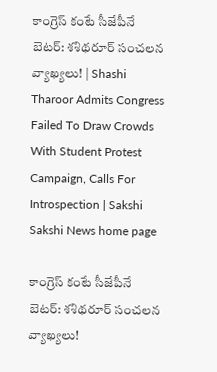కాంగ్రెస్ కంటే సీజేపీనే బెటర్‌: శశిథరూర్ సంచలన వ్యాఖ్యలు! | Shashi Tharoor Admits Congress Failed To Draw Crowds With Student Protest Campaign, Calls For Introspection | Sakshi
Sakshi News home page

కాంగ్రెస్ కంటే సీజేపీనే బెటర్‌: శశిథరూర్ సంచలన వ్యాఖ్యలు!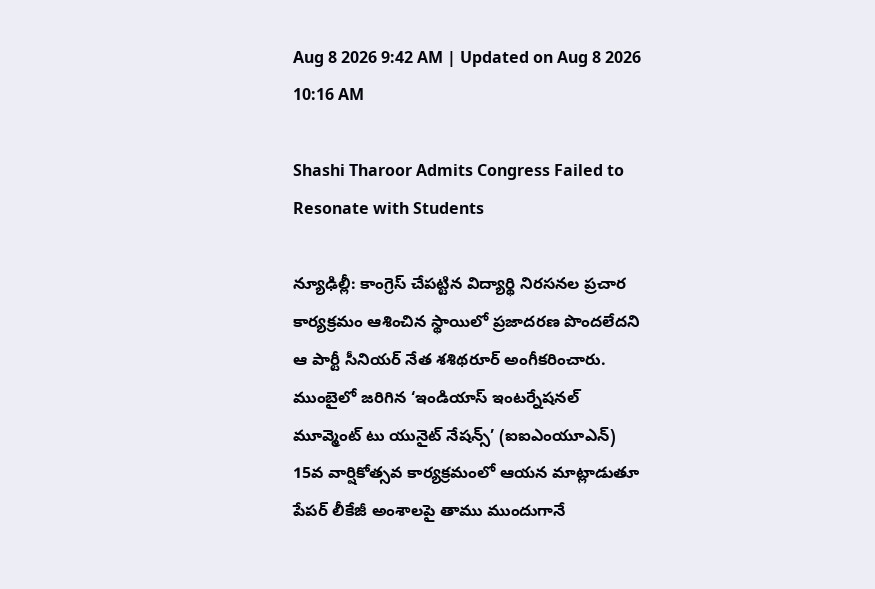Aug 8 2026 9:42 AM | Updated on Aug 8 2026 10:16 AM

Shashi Tharoor Admits Congress Failed to Resonate with Students

న్యూఢిల్లీ: కాంగ్రెస్ చేపట్టిన విద్యార్థి నిరసనల ప్రచార కార్యక్రమం ఆశించిన స్థాయిలో ప్రజాదరణ పొందలేదని ఆ పార్టీ సీనియర్ నేత శశిథరూర్ అంగీకరించారు. ముంబైలో జరిగిన ‘ఇండియాస్ ఇంటర్నేషనల్ మూవ్మెంట్ టు యునైట్ నేషన్స్’ (ఐఐఎంయూఎన్) 15వ వార్షికోత్సవ కార్యక్రమంలో ఆయన మాట్లాడుతూ పేపర్ లీకేజీ అంశాలపై తాము ముందుగానే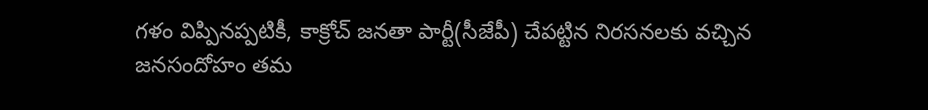గళం విప్పినప్పటికీ, కాక్రోచ్ జనతా పార్టీ(సీజేపీ) చేపట్టిన నిరసనలకు వచ్చిన జనసందోహం తమ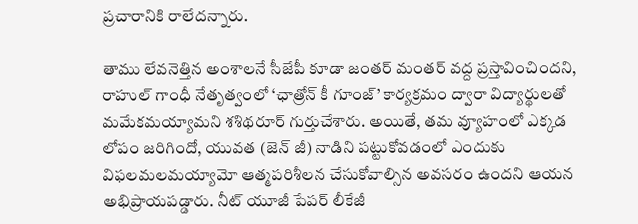ప్రచారానికి రాలేదన్నారు.

తాము లేవనెత్తిన అంశాలనే సీజేపీ కూడా జంతర్ మంతర్ వద్ద ప్రస్తావించిందని, రాహుల్ గాంధీ నేతృత్వంలో ‘ఛాత్రోన్ కీ గూంజ్’ కార్యక్రమం ద్వారా విద్యార్థులతో మమేకమయ్యామని శశిథరూర్ గుర్తుచేశారు. అయితే, తమ వ్యూహంలో ఎక్కడ లోపం జరిగిందో, యువత (జెన్ జీ) నాడిని పట్టుకోవడంలో ఎందుకు విఫలమలమయ్యామో ఆత్మపరిశీలన చేసుకోవాల్సిన అవసరం ఉందని ఆయన అభిప్రాయపడ్డారు. నీట్ యూజీ పేపర్ లీకేజీ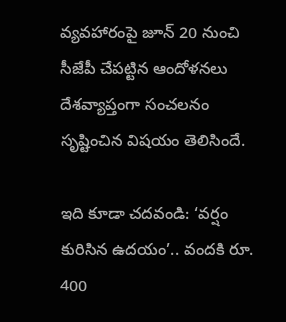వ్యవహారంపై జూన్ 20 నుంచి సీజేపీ చేపట్టిన ఆందోళనలు దేశవ్యాప్తంగా సంచలనం సృష్టించిన విషయం తెలిసిందే.

ఇది కూడా చదవండి: ‘వర్షం కురిసిన ఉదయం’.. వందకి రూ. 400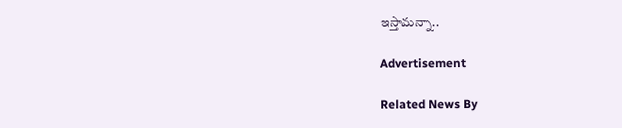ఇస్తామన్నా..

Advertisement

Related News By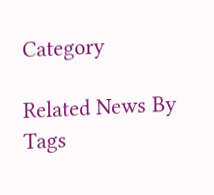Category

Related News By Tags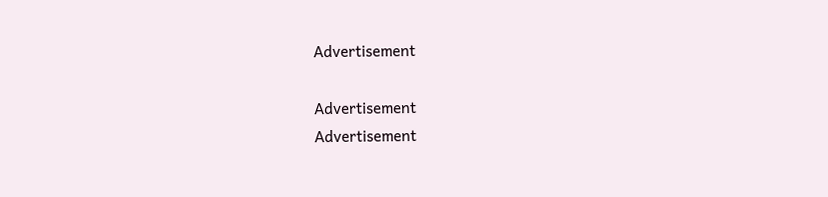Advertisement

Advertisement
Advertisement